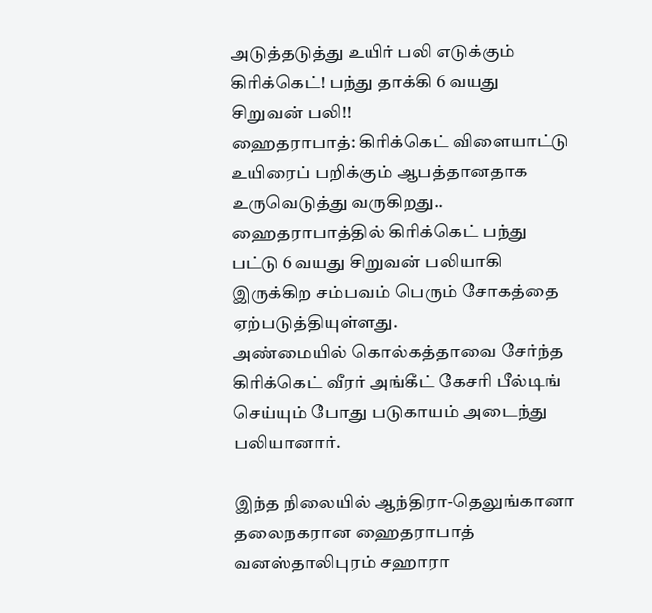அடுத்தடுத்து உயிர் பலி எடுக்கும் கிரிக்கெட்! பந்து தாக்கி 6 வயது சிறுவன் பலி!!
ஹைதராபாத்: கிரிக்கெட் விளையாட்டு உயிரைப் பறிக்கும் ஆபத்தானதாக உருவெடுத்து வருகிறது.. ஹைதராபாத்தில் கிரிக்கெட் பந்து பட்டு 6 வயது சிறுவன் பலியாகி இருக்கிற சம்பவம் பெரும் சோகத்தை ஏற்படுத்தியுள்ளது.
அண்மையில் கொல்கத்தாவை சேர்ந்த கிரிக்கெட் வீரர் அங்கீட் கேசரி பீல்டிங் செய்யும் போது படுகாயம் அடைந்து பலியானார்.

இந்த நிலையில் ஆந்திரா-தெலுங்கானா தலைநகரான ஹைதராபாத் வனஸ்தாலிபுரம் சஹாரா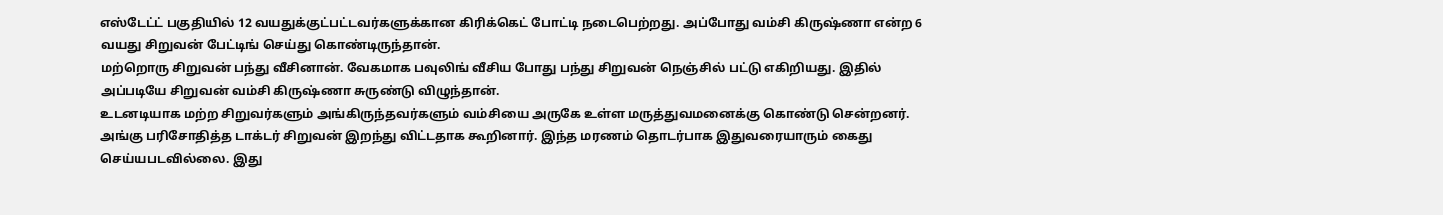எஸ்டேட்ட் பகுதியில் 12 வயதுக்குட்பட்டவர்களுக்கான கிரிக்கெட் போட்டி நடைபெற்றது. அப்போது வம்சி கிருஷ்ணா என்ற 6 வயது சிறுவன் பேட்டிங் செய்து கொண்டிருந்தான்.
மற்றொரு சிறுவன் பந்து வீசினான். வேகமாக பவுலிங் வீசிய போது பந்து சிறுவன் நெஞ்சில் பட்டு எகிறியது. இதில் அப்படியே சிறுவன் வம்சி கிருஷ்ணா சுருண்டு விழுந்தான்.
உடனடியாக மற்ற சிறுவர்களும் அங்கிருந்தவர்களும் வம்சியை அருகே உள்ள மருத்துவமனைக்கு கொண்டு சென்றனர்.
அங்கு பரிசோதித்த டாக்டர் சிறுவன் இறந்து விட்டதாக கூறினார். இந்த மரணம் தொடர்பாக இதுவரையாரும் கைது செய்யபடவில்லை. இது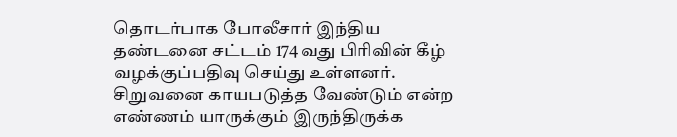தொடர்பாக போலீசார் இந்திய தண்டனை சட்டம் 174 வது பிரிவின் கீழ் வழக்குப்பதிவு செய்து உள்ளனர்.
சிறுவனை காயபடுத்த வேண்டும் என்ற எண்ணம் யாருக்கும் இருந்திருக்க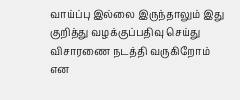வாய்ப்பு இல்லை இருந்தாலும் இது குறித்து வழக்குப்பதிவு செய்து விசாரணை நடத்தி வருகிறோம் என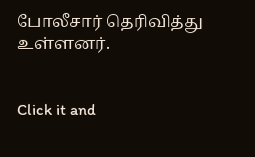போலீசார் தெரிவித்து உள்ளனர்.


Click it and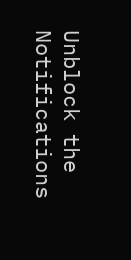Unblock the Notifications